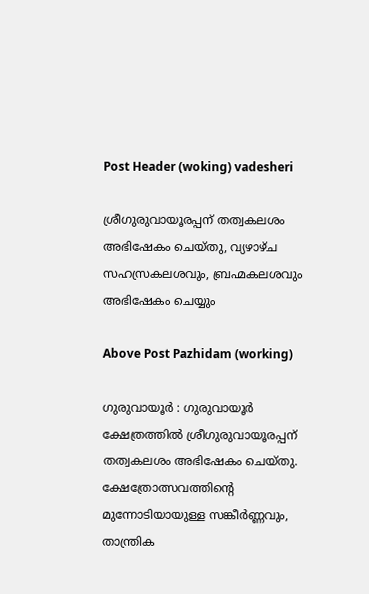Post Header (woking) vadesheri

ശ്രീഗുരുവായൂരപ്പന് തത്വകലശം അഭിഷേകം ചെയ്തു, വ്യഴാഴ്ച സഹസ്രകലശവും, ബ്രഹ്മകലശവും അഭിഷേകം ചെയ്യും

Above Post Pazhidam (working)

ഗുരുവായൂര്‍ : ഗുരുവായൂര്‍ ക്ഷേത്രത്തിൽ ശ്രീഗുരുവായൂരപ്പന് തത്വകലശം അഭിഷേകം ചെയ്തു. ക്ഷേത്രോത്സവത്തിന്റെ മുന്നോടിയായുള്ള സങ്കീര്‍ണ്ണവും, താന്ത്രിക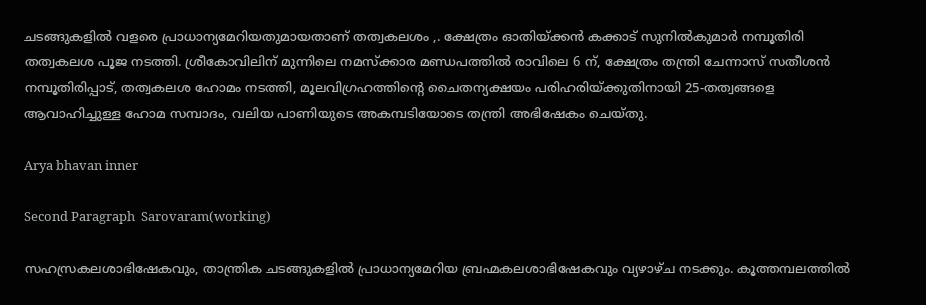ചടങ്ങുകളില്‍ വളരെ പ്രാധാന്യമേറിയതുമായതാണ് തത്വകലശം ,. ക്ഷേത്രം ഓതിയ്ക്കന്‍ കക്കാട് സുനില്‍കുമാര്‍ നമ്പൂതിരി തത്വകലശ പൂജ നടത്തി. ശ്രീകോവിലിന് മുന്നിലെ നമസ്‌ക്കാര മണ്ഡപത്തില്‍ രാവിലെ 6 ന്, ക്ഷേത്രം തന്ത്രി ചേന്നാസ് സതീശന്‍ നമ്പൂതിരിപ്പാട്, തത്വകലശ ഹോമം നടത്തി, മൂലവിഗ്രഹത്തിന്റെ ചൈതന്യക്ഷയം പരിഹരിയ്ക്കുതിനായി 25-തത്വങ്ങളെ ആവാഹിച്ചുള്ള ഹോമ സമ്പാദം, വലിയ പാണിയുടെ അകമ്പടിയോടെ തന്ത്രി അഭിഷേകം ചെയ്തു.

Arya bhavan inner

Second Paragraph  Sarovaram(working)

സഹസ്രകലശാഭിഷേകവും, താന്ത്രിക ചടങ്ങുകളില്‍ പ്രാധാന്യമേറിയ ബ്രഹ്മകലശാഭിഷേകവും വ്യഴാഴ്ച നടക്കും. കൂത്തമ്പലത്തില്‍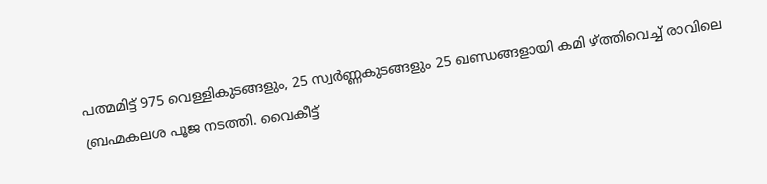പത്മമിട്ട് 975 വെള്ളികുടങ്ങളും, 25 സ്വര്‍ണ്ണകുടങ്ങളും 25 ഖണ്ഡങ്ങളായി കമി ഴ്ത്തിവെച്ച് രാവിലെ ബ്രഹ്മകലശ പൂജ നടത്തി. വൈകീട്ട്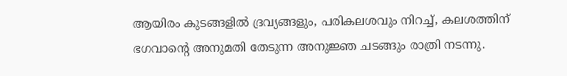ആയിരം കുടങ്ങളില്‍ ദ്രവ്യങ്ങളും, പരികലശവും നിറച്ച്, കലശത്തിന് ഭഗവാന്റെ അനുമതി തേടുന്ന അനുജ്ഞ ചടങ്ങും രാത്രി നടന്നു.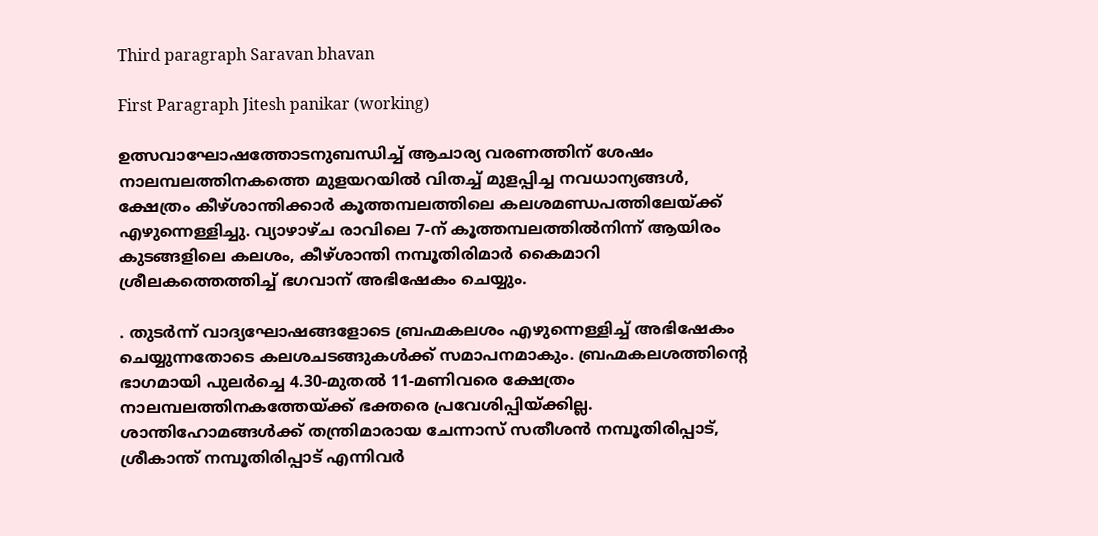Third paragraph Saravan bhavan

First Paragraph Jitesh panikar (working)

ഉത്സവാഘോഷത്തോടനുബന്ധിച്ച് ആചാര്യ വരണത്തിന് ശേഷം നാലമ്പലത്തിനകത്തെ മുളയറയില്‍ വിതച്ച് മുളപ്പിച്ച നവധാന്യങ്ങള്‍, ക്ഷേത്രം കീഴ്ശാന്തിക്കാര്‍ കൂത്തമ്പലത്തിലെ കലശമണ്ഡപത്തിലേയ്ക്ക് എഴുന്നെള്ളിച്ചു. വ്യാഴാഴ്ച രാവിലെ 7-ന് കൂത്തമ്പലത്തില്‍നിന്ന് ആയിരം കുടങ്ങളിലെ കലശം, കീഴ്ശാന്തി നമ്പൂതിരിമാര്‍ കൈമാറി ശ്രീലകത്തെത്തിച്ച് ഭഗവാന് അഭിഷേകം ചെയ്യും.

. തുടര്‍ന്ന് വാദ്യഘോഷങ്ങളോടെ ബ്രഹ്മകലശം എഴുന്നെള്ളിച്ച് അഭിഷേകം ചെയ്യുന്നതോടെ കലശചടങ്ങുകള്‍ക്ക് സമാപനമാകും. ബ്രഹ്മകലശത്തിന്റെ ഭാഗമായി പുലര്‍ച്ചെ 4.30-മുതല്‍ 11-മണിവരെ ക്ഷേത്രം നാലമ്പലത്തിനകത്തേയ്ക്ക് ഭക്തരെ പ്രവേശിപ്പിയ്ക്കില്ല. ശാന്തിഹോമങ്ങള്‍ക്ക് തന്ത്രിമാരായ ചേന്നാസ് സതീശന്‍ നമ്പൂതിരിപ്പാട്, ശ്രീകാന്ത് നമ്പൂതിരിപ്പാട് എന്നിവര്‍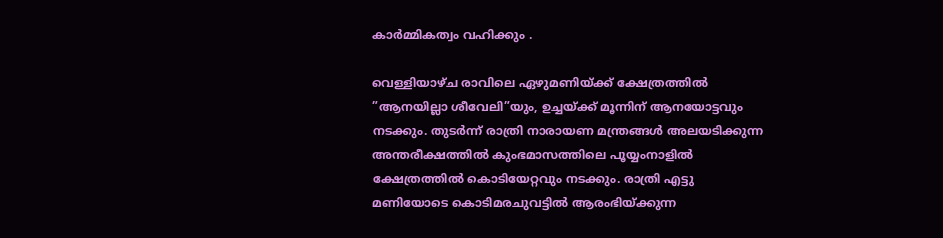കാര്‍മ്മികത്വം വഹിക്കും .

വെള്ളിയാഴ്ച രാവിലെ ഏഴുമണിയ്ക്ക് ക്ഷേത്രത്തില്‍ ”ആനയില്ലാ ശീവേലി”യും, ഉച്ചയ്ക്ക് മൂന്നിന് ആനയോട്ടവും നടക്കും. തുടര്‍ന്ന് രാത്രി നാരായണ മന്ത്രങ്ങൾ അലയടിക്കുന്ന അന്തരീക്ഷത്തില്‍ കുംഭമാസത്തിലെ പൂയ്യംനാളില്‍ ക്ഷേത്രത്തില്‍ കൊടിയേറ്റവും നടക്കും. രാത്രി എട്ടു മണിയോടെ കൊടിമരചുവട്ടില്‍ ആരംഭിയ്ക്കുന്ന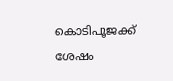കൊടിപൂജക്ക് ശേഷം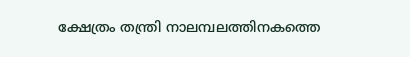ക്ഷേത്രം തന്ത്രി നാലമ്പലത്തിനകത്തെ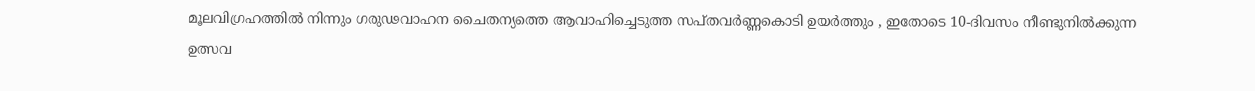മൂലവിഗ്രഹത്തില്‍ നിന്നും ഗരുഢവാഹന ചൈതന്യത്തെ ആവാഹിച്ചെടുത്ത സപ്തവര്‍ണ്ണകൊടി ഉയര്‍ത്തും , ഇതോടെ 10-ദിവസം നീണ്ടുനില്‍ക്കുന്ന ഉത്സവ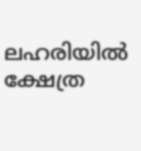ലഹരിയിൽ ക്ഷേത്ര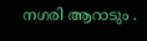നഗരി ആറാടും .